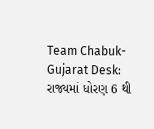Team Chabuk-Gujarat Desk: રાજ્યમાં ધોરણ 6 થી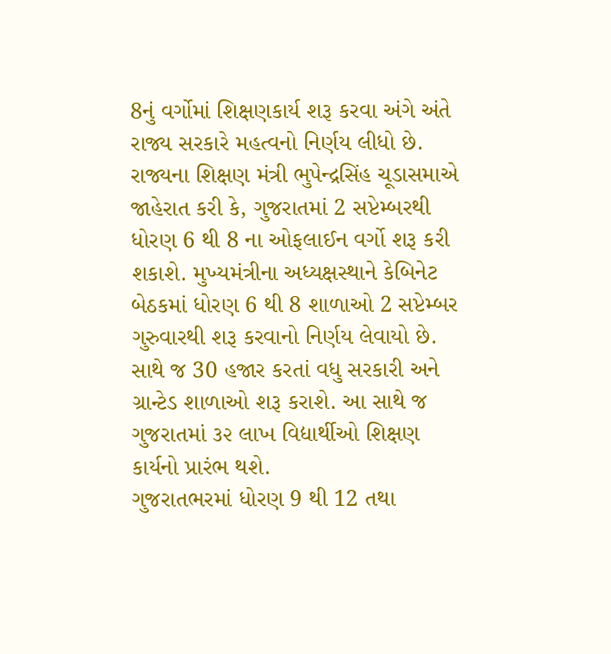8નું વર્ગોમાં શિક્ષણકાર્ય શરૂ કરવા અંગે અંતે રાજ્ય સરકારે મહત્વનો નિર્ણય લીધો છે. રાજ્યના શિક્ષણ મંત્રી ભુપેન્દ્રસિંહ ચૂડાસમાએ જાહેરાત કરી કે, ગુજરાતમાં 2 સપ્ટેમ્બરથી ધોરણ 6 થી 8 ના ઓફલાઈન વર્ગો શરૂ કરી શકાશે. મુખ્યમંત્રીના અધ્યક્ષસ્થાને કેબિનેટ બેઠકમાં ધોરણ 6 થી 8 શાળાઓ 2 સપ્ટેમ્બર ગુરુવારથી શરૂ કરવાનો નિર્ણય લેવાયો છે. સાથે જ 30 હજાર કરતાં વધુ સરકારી અને ગ્રાન્ટેડ શાળાઓ શરૂ કરાશે. આ સાથે જ ગુજરાતમાં ૩૨ લાખ વિદ્યાર્થીઓ શિક્ષણ કાર્યનો પ્રારંભ થશે.
ગુજરાતભરમાં ધોરણ 9 થી 12 તથા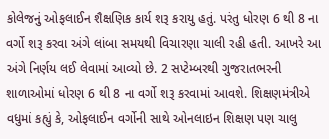કોલેજનું ઓફલાઈન શૈક્ષણિક કાર્ય શરૂ કરાયુ હતું. પરંતુ ધોરણ 6 થી 8 ના વર્ગો શરૂ કરવા અંગે લાંબા સમયથી વિચારણા ચાલી રહી હતી. આખરે આ અંગે નિર્ણય લઈ લેવામાં આવ્યો છે. 2 સપ્ટેમ્બરથી ગુજરાતભરની શાળાઓમાં ધોરણ 6 થી 8 ના વર્ગો શરૂ કરવામાં આવશે. શિક્ષણમંત્રીએ વધુમાં કહ્યું કે, ઓફલાઈન વર્ગોની સાથે ઓનલાઇન શિક્ષણ પણ ચાલુ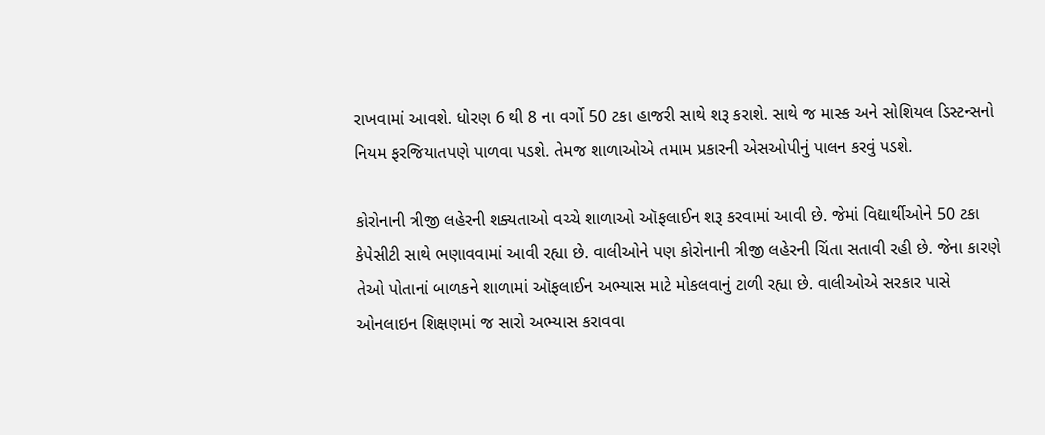રાખવામાં આવશે. ધોરણ 6 થી 8 ના વર્ગો 50 ટકા હાજરી સાથે શરૂ કરાશે. સાથે જ માસ્ક અને સોશિયલ ડિસ્ટન્સનો નિયમ ફરજિયાતપણે પાળવા પડશે. તેમજ શાળાઓએ તમામ પ્રકારની એસઓપીનું પાલન કરવું પડશે.

કોરોનાની ત્રીજી લહેરની શક્યતાઓ વચ્ચે શાળાઓ ઑફલાઈન શરૂ કરવામાં આવી છે. જેમાં વિદ્યાર્થીઓને 50 ટકા કેપેસીટી સાથે ભણાવવામાં આવી રહ્યા છે. વાલીઓને પણ કોરોનાની ત્રીજી લહેરની ચિંતા સતાવી રહી છે. જેના કારણે તેઓ પોતાનાં બાળકને શાળામાં ઑફલાઈન અભ્યાસ માટે મોકલવાનું ટાળી રહ્યા છે. વાલીઓએ સરકાર પાસે ઓનલાઇન શિક્ષણમાં જ સારો અભ્યાસ કરાવવા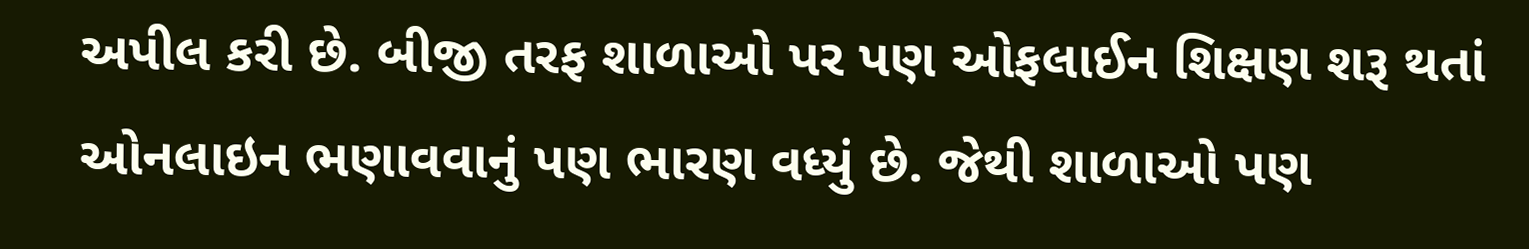અપીલ કરી છે. બીજી તરફ શાળાઓ પર પણ ઓફલાઈન શિક્ષણ શરૂ થતાં ઓનલાઇન ભણાવવાનું પણ ભારણ વધ્યું છે. જેથી શાળાઓ પણ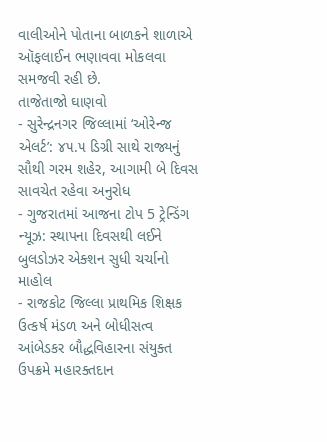વાલીઓને પોતાના બાળકને શાળાએ ઑફલાઈન ભણાવવા મોકલવા સમજવી રહી છે.
તાજેતાજો ઘાણવો
- સુરેન્દ્રનગર જિલ્લામાં ‘ઓરેન્જ એલર્ટ’: ૪૫.૫ ડિગ્રી સાથે રાજ્યનું સૌથી ગરમ શહેર, આગામી બે દિવસ સાવચેત રહેવા અનુરોધ
- ગુજરાતમાં આજના ટોપ 5 ટ્રેન્ડિંગ ન્યૂઝ: સ્થાપના દિવસથી લઈને બુલડોઝર એક્શન સુધી ચર્ચાનો માહોલ
- રાજકોટ જિલ્લા પ્રાથમિક શિક્ષક ઉત્કર્ષ મંડળ અને બોધીસત્વ આંબેડકર બૌદ્ધવિહારના સંયુક્ત ઉપક્રમે મહારક્તદાન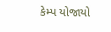કેમ્પ યોજાયો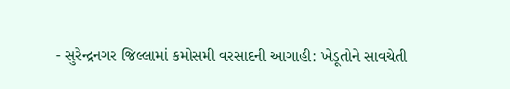- સુરેન્દ્રનગર જિલ્લામાં કમોસમી વરસાદની આગાહી: ખેડૂતોને સાવચેતી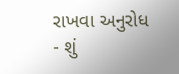રાખવા અનુરોધ
- શું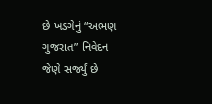છે ખડગેનું “અભણ ગુજરાત” નિવેદન જેણે સર્જ્યું છે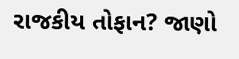રાજકીય તોફાન? જાણો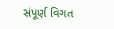સંપૂર્ણ વિગત